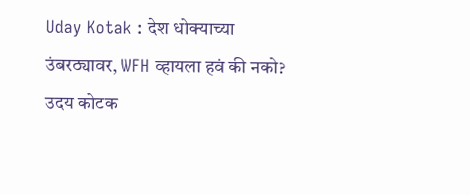Uday Kotak : देश धोक्याच्या उंबरठ्यावर, WFH व्हायला हवं की नको? उदय कोटक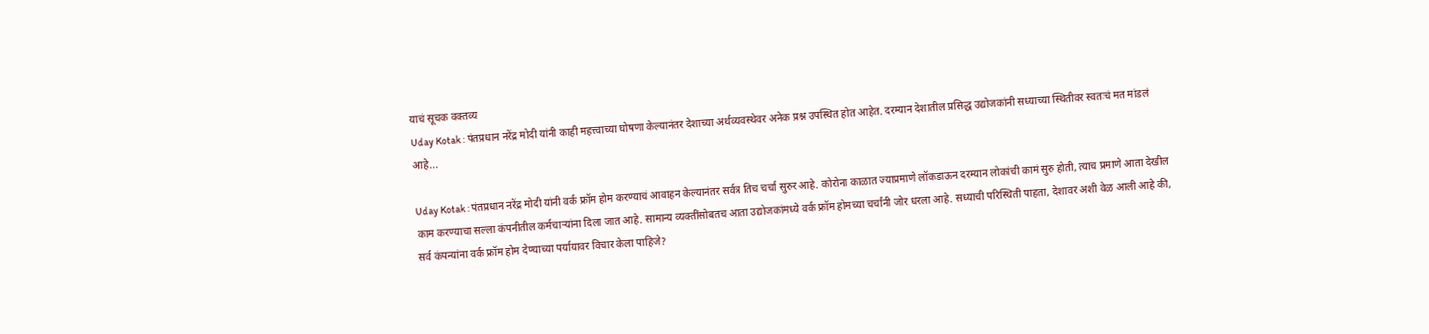याचं सूचक वक्तव्य
Uday Kotak : पंतप्रधान नरेंद्र मोदी यांनी काही महत्त्वाच्या घोषणा केल्यानंतर देशाच्या अर्थव्यवस्थेवर अनेक प्रश्न उपस्थित होत आहेत. दरम्यान देशातील प्रसिद्ध उद्योजकांनी सध्याच्या स्थितीवर स्वतःचं मत मांडलं आहे...

Uday Kotak : पंतप्रधान नरेंद्र मोदी यांनी वर्क फ्रॉम होम करण्याचं आवाहन केल्यानंतर सर्वत्र तिच चर्चा सुरुर आहे. कोरोना काळात ज्याप्रमाणे लॉकडाऊन दरम्यान लोकांची कामं सुरु होती, त्याच प्रमाणे आता देखील काम करण्याचा सल्ला कंपनीतील कर्मचाऱ्यांना दिला जात आहे. सामान्य व्यक्तींसोबतच आता उद्योजकांमध्ये वर्क फ्रॉम होमच्या चर्चांनी जोर धरला आहे. सध्याची परिस्थिती पाहता, देशावर अशी वेळ आली आहे की, सर्व कंपन्यांना वर्क फ्रॉम होम देण्याच्या पर्यायावर विचार केला पाहिजे?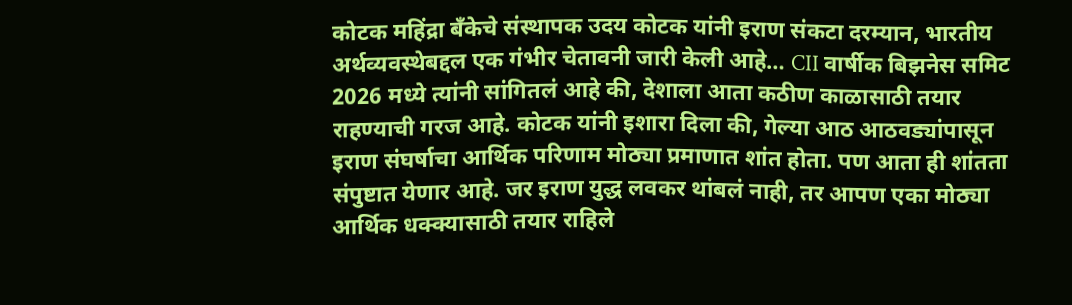कोटक महिंद्रा बँकेचे संस्थापक उदय कोटक यांनी इराण संकटा दरम्यान, भारतीय अर्थव्यवस्थेबद्दल एक गंभीर चेतावनी जारी केली आहे… CII वार्षीक बिझनेस समिट 2026 मध्ये त्यांनी सांगितलं आहे की, देशाला आता कठीण काळासाठी तयार राहण्याची गरज आहे. कोटक यांनी इशारा दिला की, गेल्या आठ आठवड्यांपासून इराण संघर्षाचा आर्थिक परिणाम मोठ्या प्रमाणात शांत होता. पण आता ही शांतता संपुष्टात येणार आहे. जर इराण युद्ध लवकर थांबलं नाही, तर आपण एका मोठ्या आर्थिक धक्क्यासाठी तयार राहिले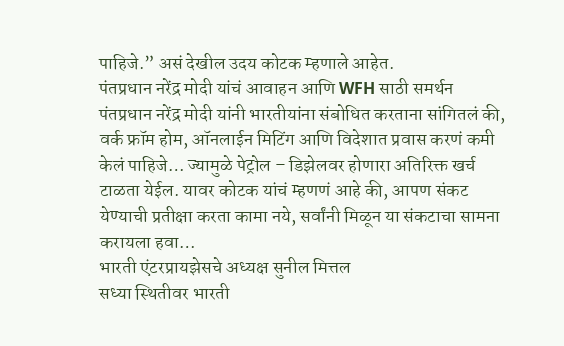पाहिजे.” असं देखील उदय कोटक म्हणाले आहेत.
पंतप्रधान नरेंद्र मोदी यांचं आवाहन आणि WFH साठी समर्थन
पंतप्रधान नरेंद्र मोदी यांनी भारतीयांना संबोधित करताना सांगितलं की, वर्क फ्रॉम होम, ऑनलाईन मिटिंग आणि विदेशात प्रवास करणं कमी केलं पाहिजे… ज्यामुळे पेट्रोल – डिझेलवर होणारा अतिरिक्त खर्च टाळता येईल. यावर कोटक यांचं म्हणणं आहे की, आपण संकट येण्याची प्रतीक्षा करता कामा नये, सर्वांनी मिळून या संकटाचा सामना करायला हवा…
भारती एंटरप्रायझेसचे अध्यक्ष सुनील मित्तल
सध्या स्थितीवर भारती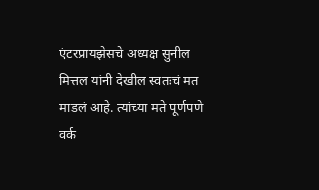एंटरप्रायझेसचे अध्यक्ष सुनील मित्तल यांनी देखील स्वतःचं मत माडलं आहे. त्यांच्या मते पूर्णपणे वर्क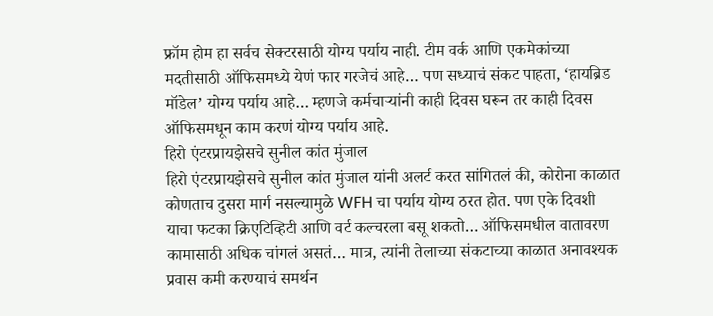फ्रॉम होम हा सर्वच सेक्टरसाठी योग्य पर्याय नाही. टीम वर्क आणि एकमेकांच्या मदतीसाठी ऑफिसमध्ये येणं फार गरजेचं आहे… पण सध्याचं संकट पाहता, ‘हायब्रिड मॉडेल’ योग्य पर्याय आहे… म्हणजे कर्मचाऱ्यांनी काही दिवस घरून तर काही दिवस ऑफिसमधून काम करणं योग्य पर्याय आहे.
हिरो एंटरप्रायझेसचे सुनील कांत मुंजाल
हिरो एंटरप्रायझेसचे सुनील कांत मुंजाल यांनी अलर्ट करत सांगितलं की, कोरोना काळात कोणताच दुसरा मार्ग नसल्यामुळे WFH चा पर्याय योग्य ठरत होत. पण एके दिवशी याचा फटका क्रिएटिव्हिटी आणि वर्ट कल्चरला बसू शकतो… ऑफिसमधील वातावरण कामासाठी अधिक चांगलं असतं… मात्र, त्यांनी तेलाच्या संकटाच्या काळात अनावश्यक प्रवास कमी करण्याचं समर्थन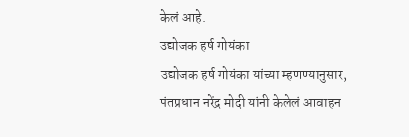केलं आहे.
उद्योजक हर्ष गोयंका
उद्योजक हर्ष गोयंका यांच्या म्हणण्यानुसार, पंतप्रधान नरेंद्र मोदी यांनी केलेलं आवाहन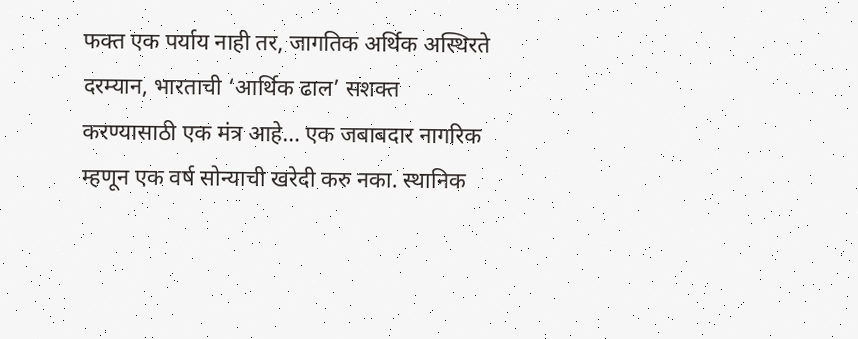फक्त एक पर्याय नाही तर, जागतिक अर्थिक अस्थिरते दरम्यान, भारताची ‘आर्थिक ढाल’ सशक्त करण्यासाठी एक मंत्र आहे… एक जबाबदार नागरिक म्हणून एक वर्ष सोन्याची खरेदी करु नका. स्थानिक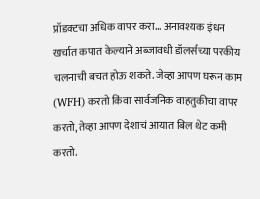प्रॉडक्टचा अधिक वापर करा… अनावश्यक इंधन खर्चात कपात केल्याने अब्जावधी डॉलर्सच्या परकीय चलनाची बचत होऊ शकते. जेव्हा आपण घरून काम (WFH) करतो किंवा सार्वजनिक वाहतुकीचा वापर करतो, तेव्हा आपण देशाचं आयात बिल थेट कमी करतो.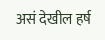असं देखील हर्ष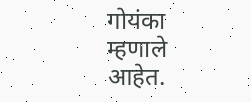गोयंका म्हणाले आहेत.